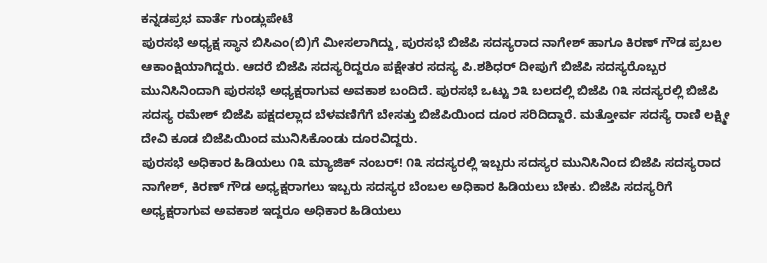ಕನ್ನಡಪ್ರಭ ವಾರ್ತೆ ಗುಂಡ್ಲುಪೇಟೆ
ಪುರಸಭೆ ಅಧ್ಯಕ್ಷ ಸ್ಥಾನ ಬಿಸಿಎಂ(ಬಿ)ಗೆ ಮೀಸಲಾಗಿದ್ದು, ಪುರಸಭೆ ಬಿಜೆಪಿ ಸದಸ್ಯರಾದ ನಾಗೇಶ್ ಹಾಗೂ ಕಿರಣ್ ಗೌಡ ಪ್ರಬಲ ಆಕಾಂಕ್ಷಿಯಾಗಿದ್ದರು. ಆದರೆ ಬಿಜೆಪಿ ಸದಸ್ಯರಿದ್ದರೂ ಪಕ್ಷೇತರ ಸದಸ್ಯ ಪಿ.ಶಶಿಧರ್ ದೀಪುಗೆ ಬಿಜೆಪಿ ಸದಸ್ಯರೊಬ್ಬರ ಮುನಿಸಿನಿಂದಾಗಿ ಪುರಸಭೆ ಅಧ್ಯಕ್ಷರಾಗುವ ಅವಕಾಶ ಬಂದಿದೆ. ಪುರಸಭೆ ಒಟ್ಟು ೨೩ ಬಲದಲ್ಲಿ ಬಿಜೆಪಿ ೧೩ ಸದಸ್ಯರಲ್ಲಿ ಬಿಜೆಪಿ ಸದಸ್ಯ ರಮೇಶ್ ಬಿಜೆಪಿ ಪಕ್ಷದಲ್ಲಾದ ಬೆಳವಣಿಗೆಗೆ ಬೇಸತ್ತು ಬಿಜೆಪಿಯಿಂದ ದೂರ ಸರಿದಿದ್ದಾರೆ. ಮತ್ತೋರ್ವ ಸದಸ್ಯೆ ರಾಣಿ ಲಕ್ಷ್ಮೀ ದೇವಿ ಕೂಡ ಬಿಜೆಪಿಯಿಂದ ಮುನಿಸಿಕೊಂಡು ದೂರವಿದ್ದರು.
ಪುರಸಭೆ ಅಧಿಕಾರ ಹಿಡಿಯಲು ೧೩ ಮ್ಯಾಜಿಕ್ ನಂಬರ್! ೧೩ ಸದಸ್ಯರಲ್ಲಿ ಇಬ್ಬರು ಸದಸ್ಯರ ಮುನಿಸಿನಿಂದ ಬಿಜೆಪಿ ಸದಸ್ಯರಾದ ನಾಗೇಶ್, ಕಿರಣ್ ಗೌಡ ಅಧ್ಯಕ್ಷರಾಗಲು ಇಬ್ಬರು ಸದಸ್ಯರ ಬೆಂಬಲ ಅಧಿಕಾರ ಹಿಡಿಯಲು ಬೇಕು. ಬಿಜೆಪಿ ಸದಸ್ಯರಿಗೆ ಅಧ್ಯಕ್ಷರಾಗುವ ಅವಕಾಶ ಇದ್ದರೂ ಅಧಿಕಾರ ಹಿಡಿಯಲು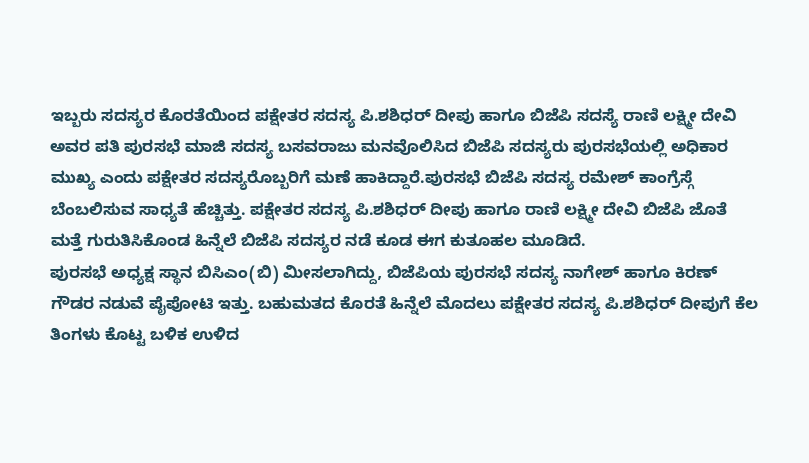ಇಬ್ಬರು ಸದಸ್ಯರ ಕೊರತೆಯಿಂದ ಪಕ್ಷೇತರ ಸದಸ್ಯ ಪಿ.ಶಶಿಧರ್ ದೀಪು ಹಾಗೂ ಬಿಜೆಪಿ ಸದಸ್ಯೆ ರಾಣಿ ಲಕ್ಷ್ಮೀ ದೇವಿ ಅವರ ಪತಿ ಪುರಸಭೆ ಮಾಜಿ ಸದಸ್ಯ ಬಸವರಾಜು ಮನವೊಲಿಸಿದ ಬಿಜೆಪಿ ಸದಸ್ಯರು ಪುರಸಭೆಯಲ್ಲಿ ಅಧಿಕಾರ ಮುಖ್ಯ ಎಂದು ಪಕ್ಷೇತರ ಸದಸ್ಯರೊಬ್ಬರಿಗೆ ಮಣೆ ಹಾಕಿದ್ದಾರೆ.ಪುರಸಭೆ ಬಿಜೆಪಿ ಸದಸ್ಯ ರಮೇಶ್ ಕಾಂಗ್ರೆಸ್ಗೆ ಬೆಂಬಲಿಸುವ ಸಾಧ್ಯತೆ ಹೆಚ್ಚಿತ್ತು. ಪಕ್ಷೇತರ ಸದಸ್ಯ ಪಿ.ಶಶಿಧರ್ ದೀಪು ಹಾಗೂ ರಾಣಿ ಲಕ್ಷ್ಮೀ ದೇವಿ ಬಿಜೆಪಿ ಜೊತೆ ಮತ್ತೆ ಗುರುತಿಸಿಕೊಂಡ ಹಿನ್ನೆಲೆ ಬಿಜೆಪಿ ಸದಸ್ಯರ ನಡೆ ಕೂಡ ಈಗ ಕುತೂಹಲ ಮೂಡಿದೆ.
ಪುರಸಭೆ ಅಧ್ಯಕ್ಷ ಸ್ಥಾನ ಬಿಸಿಎಂ(ಬಿ) ಮೀಸಲಾಗಿದ್ದು, ಬಿಜೆಪಿಯ ಪುರಸಭೆ ಸದಸ್ಯ ನಾಗೇಶ್ ಹಾಗೂ ಕಿರಣ್ ಗೌಡರ ನಡುವೆ ಪೈಪೋಟಿ ಇತ್ತು. ಬಹುಮತದ ಕೊರತೆ ಹಿನ್ನೆಲೆ ಮೊದಲು ಪಕ್ಷೇತರ ಸದಸ್ಯ ಪಿ.ಶಶಿಧರ್ ದೀಪುಗೆ ಕೆಲ ತಿಂಗಳು ಕೊಟ್ಟ ಬಳಿಕ ಉಳಿದ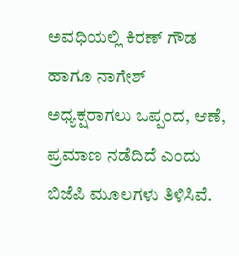ಅವಧಿಯಲ್ಲಿ ಕಿರಣ್ ಗೌಡ ಹಾಗೂ ನಾಗೇಶ್ ಅಧ್ಯಕ್ಷರಾಗಲು ಒಪ್ಪಂದ, ಆಣೆ, ಪ್ರಮಾಣ ನಡೆದಿದೆ ಎಂದು ಬಿಜೆಪಿ ಮೂಲಗಳು ತಿಳಿಸಿವೆ.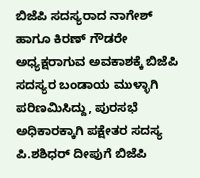ಬಿಜೆಪಿ ಸದಸ್ಯರಾದ ನಾಗೇಶ್ ಹಾಗೂ ಕಿರಣ್ ಗೌಡರೇ ಅಧ್ಯಕ್ಷರಾಗುವ ಅವಕಾಶಕ್ಕೆ ಬಿಜೆಪಿ ಸದಸ್ಯರ ಬಂಡಾಯ ಮುಳ್ಳಾಗಿ ಪರಿಣಮಿಸಿದ್ದು, ಪುರಸಭೆ ಅಧಿಕಾರಕ್ಕಾಗಿ ಪಕ್ಷೇತರ ಸದಸ್ಯ ಪಿ.ಶಶಿಧರ್ ದೀಪುಗೆ ಬಿಜೆಪಿ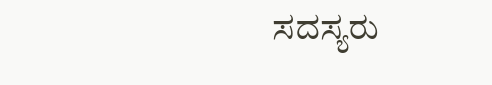ಸದಸ್ಯರು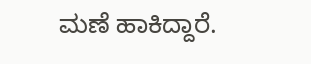ಮಣೆ ಹಾಕಿದ್ದಾರೆ.